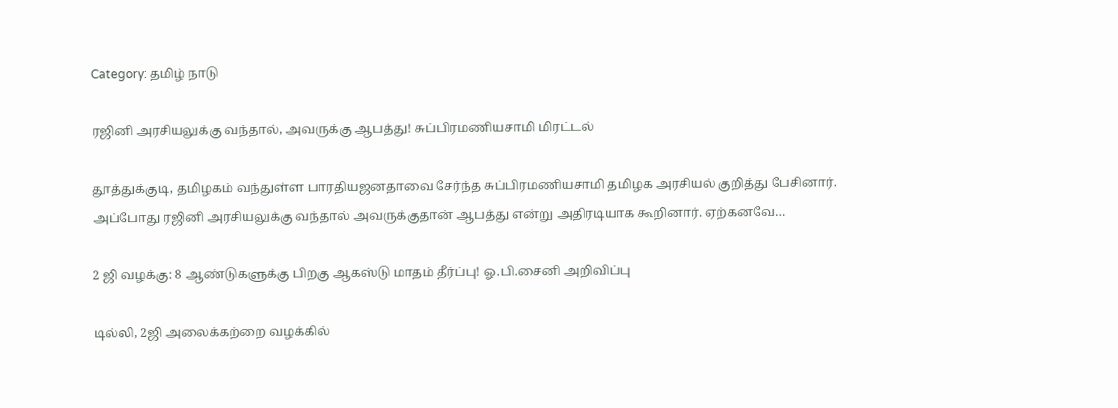Category: தமிழ் நாடு

ரஜினி அரசியலுக்கு வந்தால், அவருக்கு ஆபத்து! சுப்பிரமணியசாமி மிரட்டல்

தூத்துக்குடி, தமிழகம் வந்துள்ள பாரதியஜனதாவை சேர்ந்த சுப்பிரமணியசாமி தமிழக அரசியல் குறித்து பேசினார். அப்போது ரஜினி அரசியலுக்கு வந்தால் அவருக்குதான் ஆபத்து என்று அதிரடியாக கூறினார். ஏற்கனவே…

2 ஜி வழக்கு: 8 ஆண்டுகளுக்கு பிறகு ஆகஸ்டு மாதம் தீர்ப்பு! ஓ.பி.சைனி அறிவிப்பு

டில்லி, 2ஜி அலைக்கற்றை வழக்கில்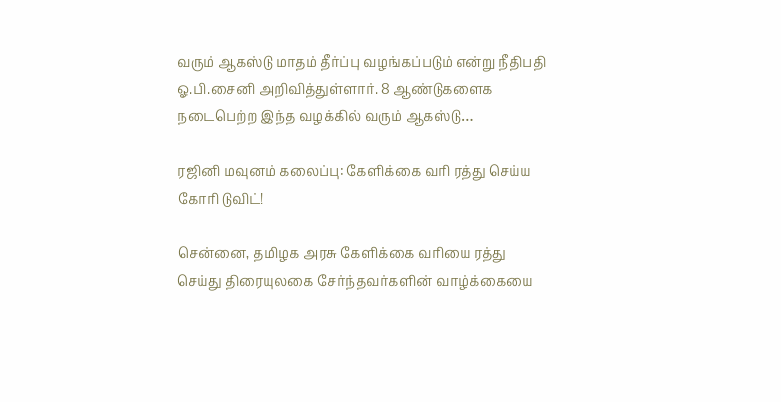வரும் ஆகஸ்டு மாதம் தீர்ப்பு வழங்கப்படும் என்று நீதிபதி ஓ.பி.சைனி அறிவித்துள்ளார். 8 ஆண்டுகளைக நடைபெற்ற இந்த வழக்கில் வரும் ஆகஸ்டு…

ரஜினி மவுனம் கலைப்பு: கேளிக்கை வரி ரத்து செய்ய கோரி டுவிட்!

சென்னை, தமிழக அரசு கேளிக்கை வரியை ரத்து செய்து திரையுலகை சேர்ந்தவர்களின் வாழ்க்கையை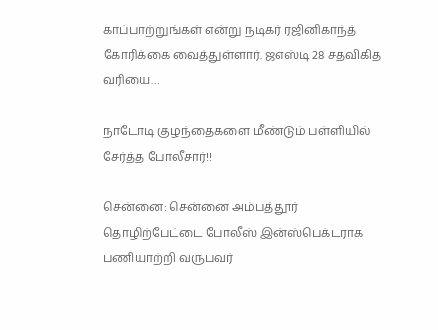காப்பாற்றுங்கள் என்று நடிகர் ரஜினிகாந்த் கோரிக்கை வைத்துள்ளார். ஜஎஸ்டி 28 சதவிகித வரியை…

நாடோடி குழந்தைகளை மீண்டும் பள்ளியில் சேர்த்த போலீசார்!!

சென்னை: சென்னை அம்பத்தூர் தொழிற்பேட்டை போலீஸ் இன்ஸ்பெக்டராக பணியாற்றி வருபவர்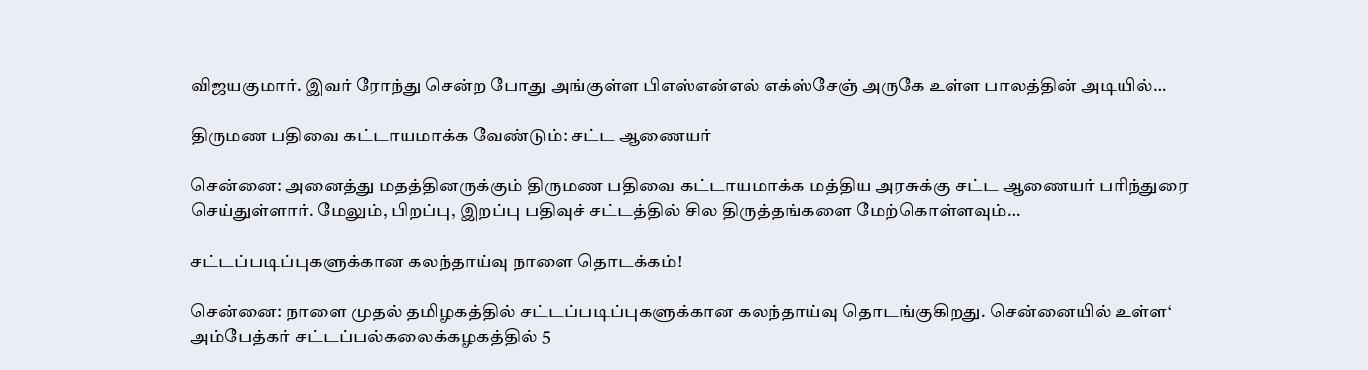விஜயகுமார். இவர் ரோந்து சென்ற போது அங்குள்ள பிஎஸ்என்எல் எக்ஸ்சேஞ் அருகே உள்ள பாலத்தின் அடியில்…

திருமண பதிவை கட்டாயமாக்க வேண்டும்: சட்ட ஆணையர்

சென்னை: அனைத்து மதத்தினருக்கும் திருமண பதிவை கட்டாயமாக்க மத்திய அரசுக்கு சட்ட ஆணையர் பரிந்துரை செய்துள்ளார். மேலும், பிறப்பு, இறப்பு பதிவுச் சட்டத்தில் சில திருத்தங்களை மேற்கொள்ளவும்…

சட்டப்படிப்புகளுக்கான கலந்தாய்வு நாளை தொடக்கம்!

சென்னை: நாளை முதல் தமிழகத்தில் சட்டப்படிப்புகளுக்கான கலந்தாய்வு தொடங்குகிறது. சென்னையில் உள்ள‘ அம்பேத்கர் சட்டப்பல்கலைக்கழகத்தில் 5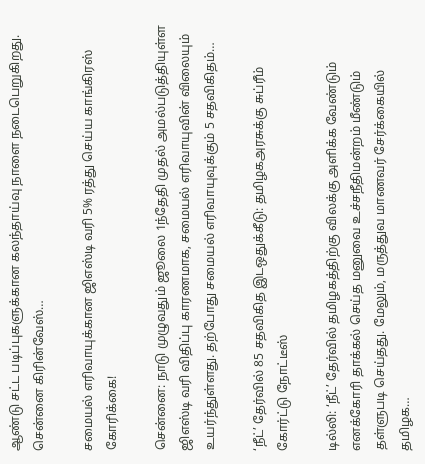ஆண்டு சட்ட படிப்புகளுக்கான கலந்தாய்வு நாளை நடைபெறுகிறது. சென்னை கிரின்வேஸ்…

சமையல் எரிவாயுக்கான ஜிஎஸ்டி வரி 5% ரத்து செய்ய காங்கிரஸ் கோரிக்கை!

சென்னை: நாடு முழுவதும் ஜூலை 1ந்தேதி முதல் அமல்படுத்தியுள்ள ஜிஎஸ்டி வரி விதிப்பு காரணமாக, சமையல் எரிவாயுவின் விலையும் உயர்ந்துள்ளது. தற்போது சமையல் எரிவாயுவுக்கும் 5 சதவிகிதம்…

‘நீட்’ தேர்வில் 85 சதவிகித இடஒதுக்கீடு: தமிழகஅரசுக்கு சுப்ரீம் கோர்ட்டு நோட்டீஸ்

டில்லி: ‘நீட்’ தேர்வில் தமிழகத்திற்கு விலக்கு அளிக்க வேண்டும் எனக்கோரி தாக்கல் செய்த மனுவை உச்சநீதிமன்றம் மீண்டும் தள்ளுபடி செய்தது. மேலும், மருத்துவ மாணவர் சேர்க்கையில் தமிழக…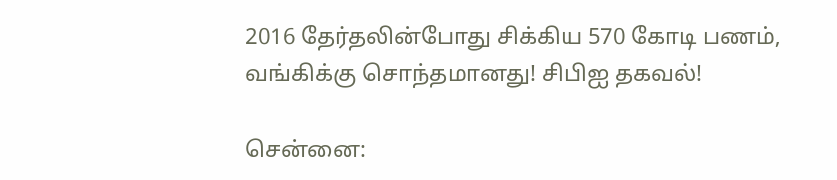2016 தேர்தலின்போது சிக்கிய 570 கோடி பணம், வங்கிக்கு சொந்தமானது! சிபிஐ தகவல்!

சென்னை: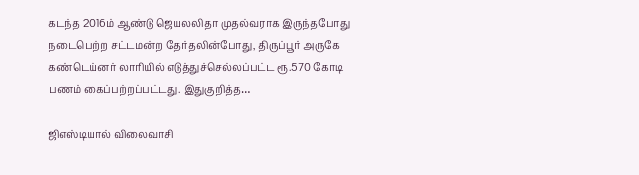கடந்த 2016ம் ஆண்டு ஜெயலலிதா முதல்வராக இருந்தபோது நடைபெற்ற சட்டமன்ற தேர்தலின்போது, திருப்பூர் அருகே கண்டெய்னர் லாரியில் எடுத்துச்செல்லப்பட்ட ரூ.570 கோடி பணம் கைப்பற்றப்பட்டது. இதுகுறித்த…

ஜிஎஸ்டியால் விலைவாசி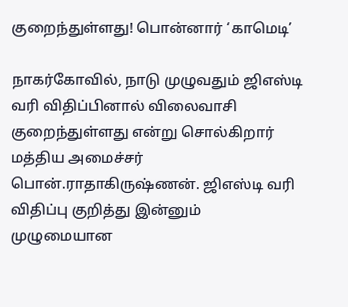குறைந்துள்ளது! பொன்னார் ‘காமெடி’

நாகர்கோவில், நாடு முழுவதும் ஜிஎஸ்டி வரி விதிப்பினால் விலைவாசி குறைந்துள்ளது என்று சொல்கிறார் மத்திய அமைச்சர் பொன்.ராதாகிருஷ்ணன். ஜிஎஸ்டி வரி விதிப்பு குறித்து இன்னும் முழுமையான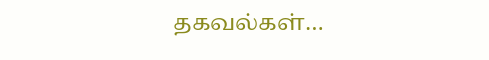தகவல்கள்…